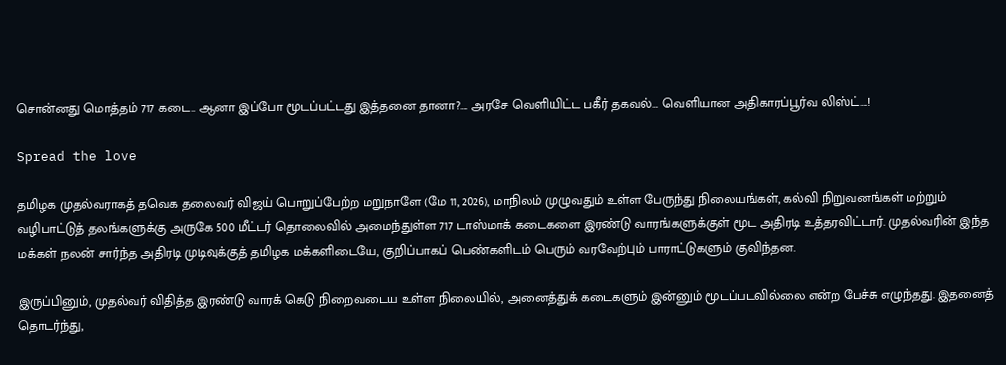சொன்னது மொத்தம் 717 கடை.. ஆனா இப்போ மூடப்பட்டது இத்தனை தானா?…. அரசே வெளியிட்ட பகீர் தகவல்… வெளியான அதிகாரப்பூர்வ லிஸ்ட்….!

Spread the love

தமிழக முதல்வராகத் தவெக தலைவர் விஜய் பொறுப்பேற்ற மறுநாளே (மே 11, 2026), மாநிலம் முழுவதும் உள்ள பேருந்து நிலையங்கள், கல்வி நிறுவனங்கள் மற்றும் வழிபாட்டுத் தலங்களுக்கு அருகே 500 மீட்டர் தொலைவில் அமைந்துள்ள 717 டாஸ்மாக் கடைகளை இரண்டு வாரங்களுக்குள் மூட அதிரடி உத்தரவிட்டார். முதல்வரின் இந்த மக்கள் நலன் சார்ந்த அதிரடி முடிவுக்குத் தமிழக மக்களிடையே, குறிப்பாகப் பெண்களிடம் பெரும் வரவேற்பும் பாராட்டுகளும் குவிந்தன.

இருப்பினும், முதல்வர் விதித்த இரண்டு வாரக் கெடு நிறைவடைய உள்ள நிலையில், அனைத்துக் கடைகளும் இன்னும் மூடப்படவில்லை என்ற பேச்சு எழுந்தது. இதனைத் தொடர்ந்து,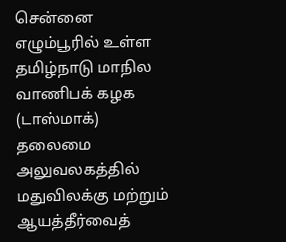சென்னை எழும்பூரில் உள்ள தமிழ்நாடு மாநில வாணிபக் கழக (டாஸ்மாக்) தலைமை அலுவலகத்தில் மதுவிலக்கு மற்றும் ஆயத்தீர்வைத்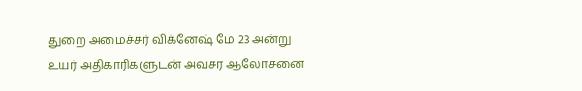துறை அமைச்சர் விக்னேஷ் மே 23 அன்று உயர் அதிகாரிகளுடன் அவசர ஆலோசனை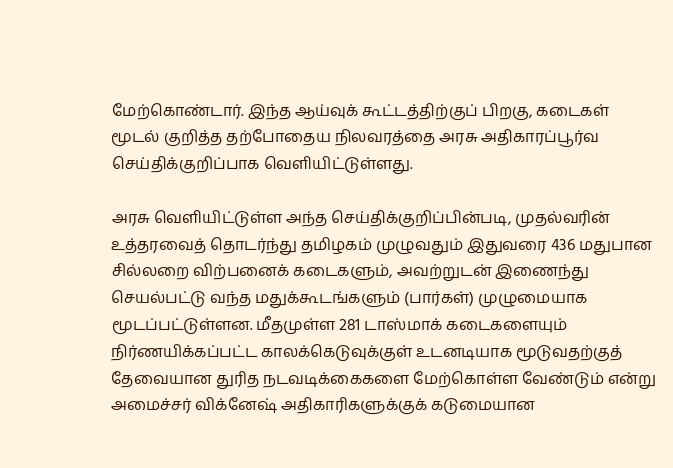மேற்கொண்டார். இந்த ஆய்வுக் கூட்டத்திற்குப் பிறகு, கடைகள் மூடல் குறித்த தற்போதைய நிலவரத்தை அரசு அதிகாரப்பூர்வ செய்திக்குறிப்பாக வெளியிட்டுள்ளது.

அரசு வெளியிட்டுள்ள அந்த செய்திக்குறிப்பின்படி, முதல்வரின் உத்தரவைத் தொடர்ந்து தமிழகம் முழுவதும் இதுவரை 436 மதுபான சில்லறை விற்பனைக் கடைகளும், அவற்றுடன் இணைந்து செயல்பட்டு வந்த மதுக்கூடங்களும் (பார்கள்) முழுமையாக மூடப்பட்டுள்ளன. மீதமுள்ள 281 டாஸ்மாக் கடைகளையும் நிர்ணயிக்கப்பட்ட காலக்கெடுவுக்குள் உடனடியாக மூடுவதற்குத் தேவையான துரித நடவடிக்கைகளை மேற்கொள்ள வேண்டும் என்று அமைச்சர் விக்னேஷ் அதிகாரிகளுக்குக் கடுமையான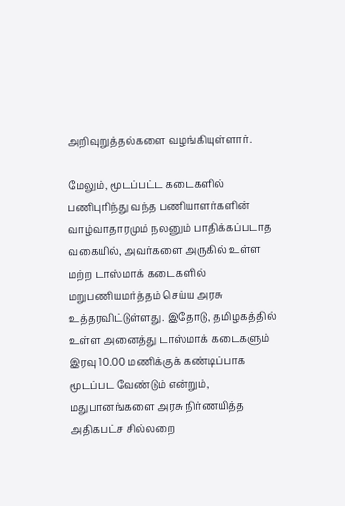அறிவுறுத்தல்களை வழங்கியுள்ளார்.

மேலும், மூடப்பட்ட கடைகளில் பணிபுரிந்து வந்த பணியாளர்களின் வாழ்வாதாரமும் நலனும் பாதிக்கப்படாத வகையில், அவர்களை அருகில் உள்ள மற்ற டாஸ்மாக் கடைகளில் மறுபணியமர்த்தம் செய்ய அரசு உத்தரவிட்டுள்ளது. இதோடு, தமிழகத்தில் உள்ள அனைத்து டாஸ்மாக் கடைகளும் இரவு 10.00 மணிக்குக் கண்டிப்பாக மூடப்பட வேண்டும் என்றும், மதுபானங்களை அரசு நிர்ணயித்த அதிகபட்ச சில்லறை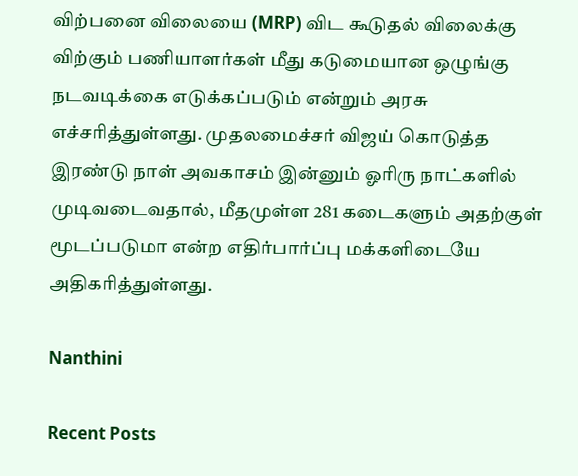விற்பனை விலையை (MRP) விட கூடுதல் விலைக்கு விற்கும் பணியாளர்கள் மீது கடுமையான ஒழுங்கு நடவடிக்கை எடுக்கப்படும் என்றும் அரசு எச்சரித்துள்ளது. முதலமைச்சர் விஜய் கொடுத்த இரண்டு நாள் அவகாசம் இன்னும் ஓரிரு நாட்களில் முடிவடைவதால், மீதமுள்ள 281 கடைகளும் அதற்குள் மூடப்படுமா என்ற எதிர்பார்ப்பு மக்களிடையே அதிகரித்துள்ளது.

Nanthini

Recent Posts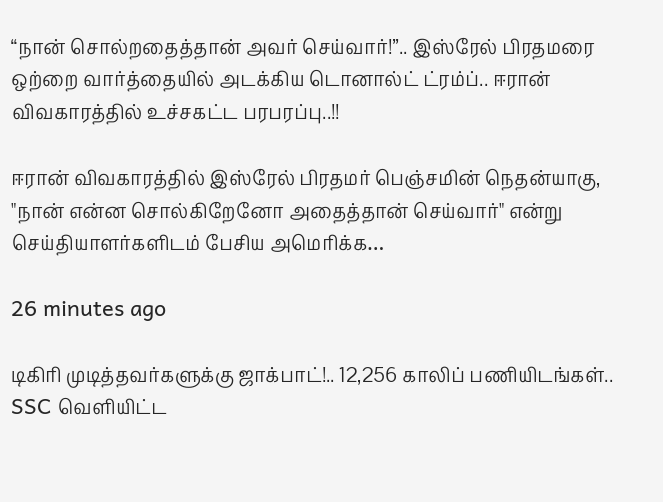“நான் சொல்றதைத்தான் அவர் செய்வார்!”.. இஸ்ரேல் பிரதமரை ஒற்றை வார்த்தையில் அடக்கிய டொனால்ட் ட்ரம்ப்.. ஈரான் விவகாரத்தில் உச்சகட்ட பரபரப்பு..!!

ஈரான் விவகாரத்தில் இஸ்ரேல் பிரதமர் பெஞ்சமின் நெதன்யாகு, "நான் என்ன சொல்கிறேனோ அதைத்தான் செய்வார்" என்று செய்தியாளர்களிடம் பேசிய அமெரிக்க…

26 minutes ago

டிகிரி முடித்தவர்களுக்கு ஜாக்பாட்!.. 12,256 காலிப் பணியிடங்கள்.. SSC வெளியிட்ட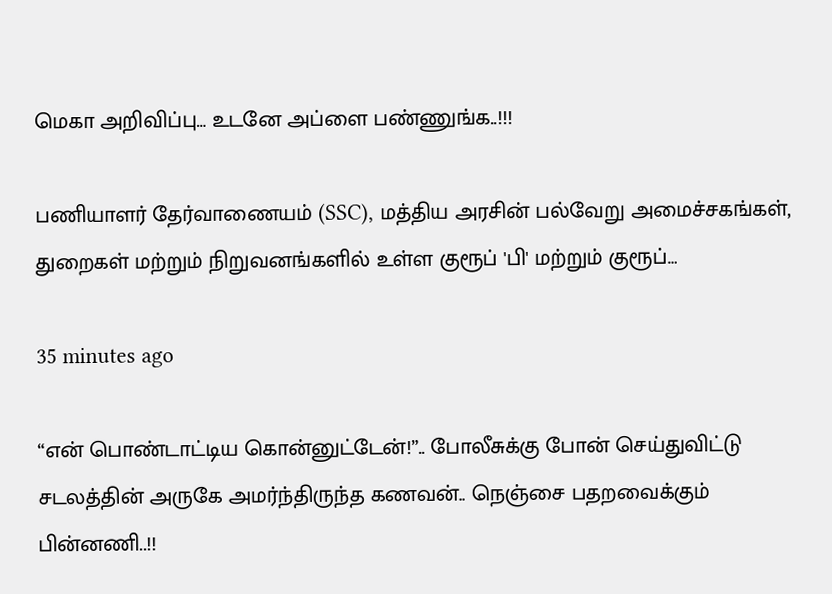மெகா அறிவிப்பு… உடனே அப்ளை பண்ணுங்க..!!!

பணியாளர் தேர்வாணையம் (SSC), மத்திய அரசின் பல்வேறு அமைச்சகங்கள், துறைகள் மற்றும் நிறுவனங்களில் உள்ள குரூப் 'பி' மற்றும் குரூப்…

35 minutes ago

“என் பொண்டாட்டிய கொன்னுட்டேன்!”.. போலீசுக்கு போன் செய்துவிட்டு சடலத்தின் அருகே அமர்ந்திருந்த கணவன்.. நெஞ்சை பதறவைக்கும் பின்னணி..!!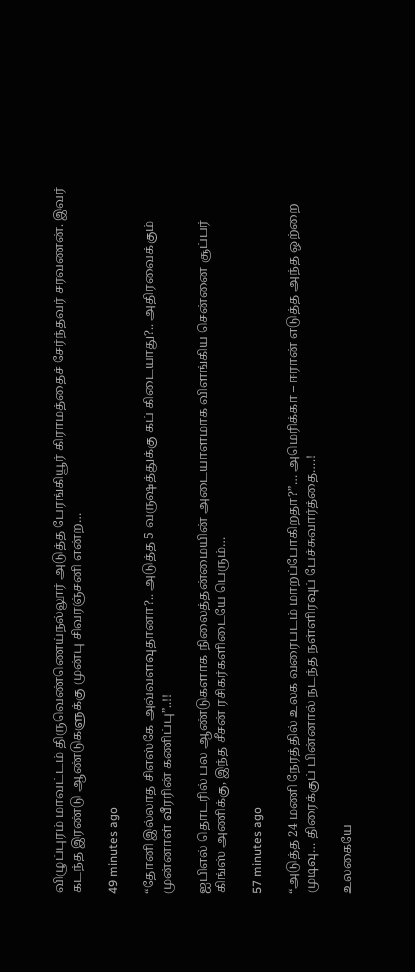விழுப்புரம் மாவட்டம் திருவெண்ணெய்நல்லூர் அடுத்த பேரங்கியூர் கிராமத்தைச் சேர்ந்தவர் சரவணன். இவர் கடந்த இரண்டு ஆண்டுகளுக்கு முன்பு சிவரஞ்சனி என்ற…

49 minutes ago

“தோனி இல்லாத சிஎஸ்கே அவ்வளவுதானா?.. அடுத்த 5 வருஷத்துக்கு கப் கிடையாது?.. அதிரவைக்கும் முன்னாள் வீரரின் கணிப்பு”..!!

ஐபிஎல் தொடரில் பல ஆண்டுகளாக நிலைத்தன்மையின் அடையாளமாக விளங்கிய சென்னை சூப்பர் கிங்ஸ் அணிக்கு, இந்த சீசன் ரசிகர்களிடையே பெரும்…

57 minutes ago

“அடுத்த 24 மணி நேரத்தில் உலக வரைபடம் மாறப்போகிறதா?”… அமெரிக்கா – ஈரான் எடுத்த அந்த ஒற்றை முடிவு… திரைக்குப் பின்னால் நடந்த நள்ளிரவுப் பேச்சுவார்த்தை….!

உலகையே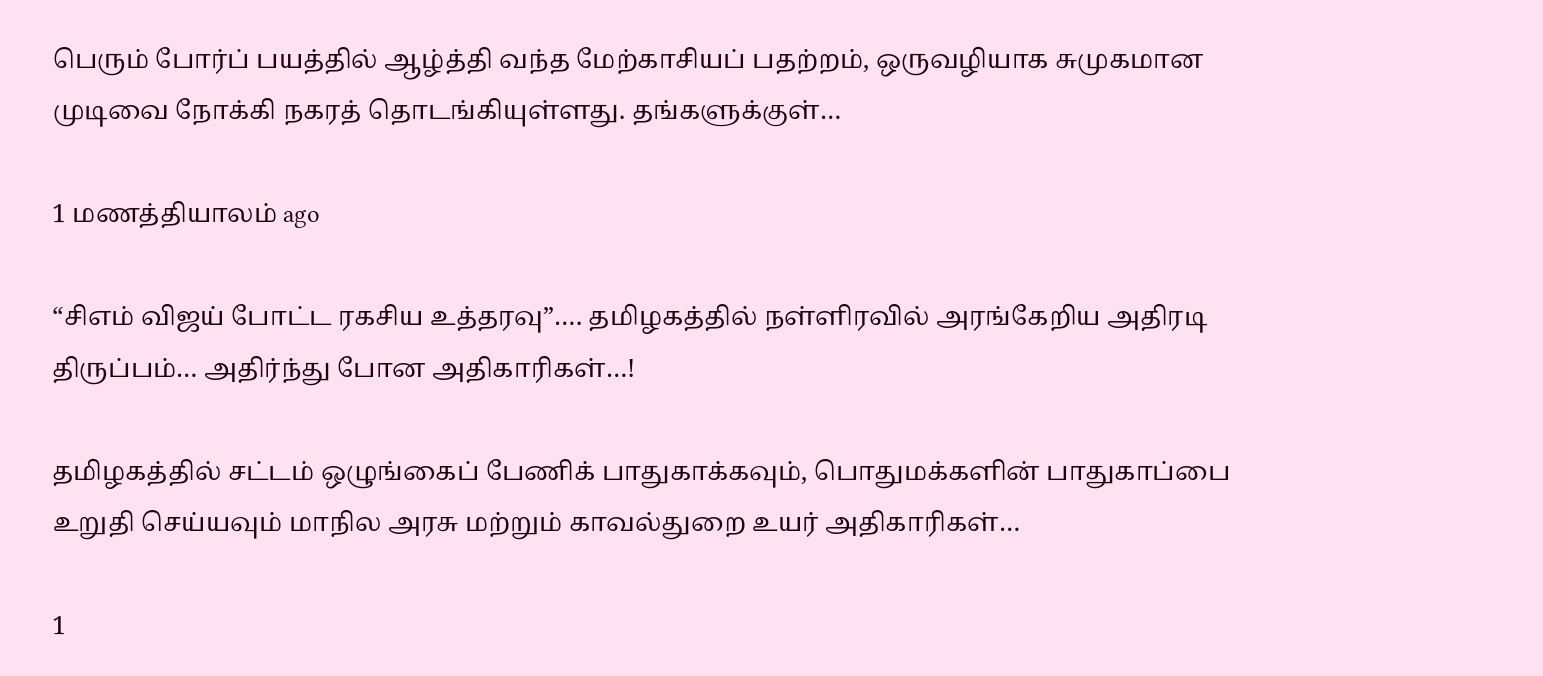பெரும் போர்ப் பயத்தில் ஆழ்த்தி வந்த மேற்காசியப் பதற்றம், ஒருவழியாக சுமுகமான முடிவை நோக்கி நகரத் தொடங்கியுள்ளது. தங்களுக்குள்…

1 மணத்தியாலம் ago

“சிஎம் விஜய் போட்ட ரகசிய உத்தரவு”…. தமிழகத்தில் நள்ளிரவில் அரங்கேறிய அதிரடி திருப்பம்… அதிர்ந்து போன அதிகாரிகள்…!

தமிழகத்தில் சட்டம் ஒழுங்கைப் பேணிக் பாதுகாக்கவும், பொதுமக்களின் பாதுகாப்பை உறுதி செய்யவும் மாநில அரசு மற்றும் காவல்துறை உயர் அதிகாரிகள்…

1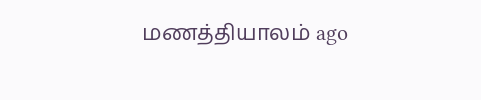மணத்தியாலம் ago